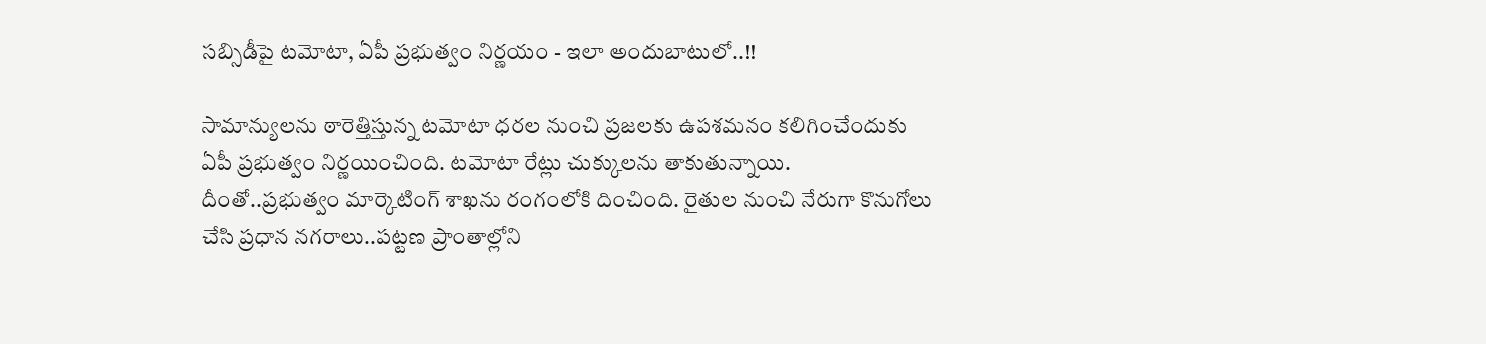సబ్సిడీపై టమోటా, ఏపీ ప్రభుత్వం నిర్ణయం - ఇలా అందుబాటులో..!!

సామాన్యులను ఠారెత్తిస్తున్న టమోటా ధరల నుంచి ప్రజలకు ఉపశమనం కలిగించేందుకు ఏపీ ప్రభుత్వం నిర్ణయించింది. టమోటా రేట్లు చుక్కులను తాకుతున్నాయి. దీంతో..ప్రభుత్వం మార్కెటింగ్ శాఖను రంగంలోకి దించింది. రైతుల నుంచి నేరుగా కొనుగోలు చేసి ప్రధాన నగరాలు..పట్టణ ప్రాంతాల్లోని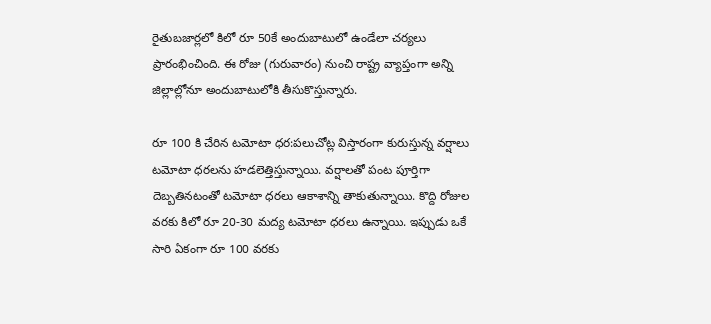రైతుబజార్లలో కిలో రూ 50కే అందుబాటులో ఉండేలా చర్యలు ప్రారంభించింది. ఈ రోజు (గురువారం) నుంచి రాష్ట్ర వ్యాప్తంగా అన్ని జిల్లాల్లోనూ అందుబాటులోకి తీసుకొస్తున్నారు.

రూ 100 కి చేరిన టమోటా ధర:పలుచోట్ల విస్తారంగా కురుస్తున్న వర్షాలు టమోటా ధరలను హడలెత్తిస్తున్నాయి. వర్షాలతో పంట పూర్తిగా దెబ్బతినటంతో టమోటా ధరలు ఆకాశాన్ని తాకుతున్నాయి. కొద్ది రోజుల వరకు కిలో రూ 20-30 మద్య టమోటా ధరలు ఉన్నాయి. ఇప్పుడు ఒకే సారి ఏకంగా రూ 100 వరకు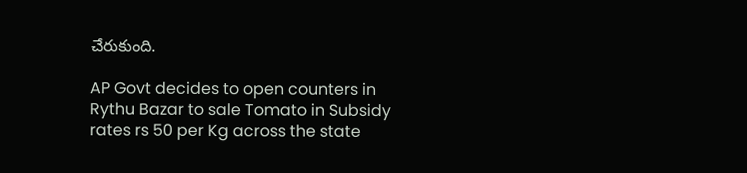చేరుకుంది.

AP Govt decides to open counters in Rythu Bazar to sale Tomato in Subsidy rates rs 50 per Kg across the state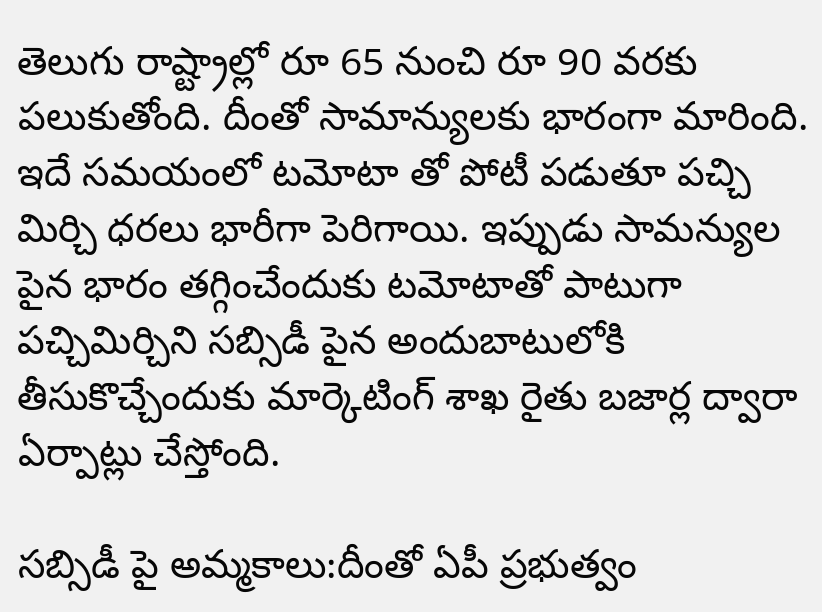తెలుగు రాష్ట్రాల్లో రూ 65 నుంచి రూ 90 వరకు పలుకుతోంది. దీంతో సామాన్యులకు భారంగా మారింది. ఇదే సమయంలో టమోటా తో పోటీ పడుతూ పచ్చి మిర్చి ధరలు భారీగా పెరిగాయి. ఇప్పుడు సామన్యుల పైన భారం తగ్గించేందుకు టమోటాతో పాటుగా పచ్చిమిర్చిని సబ్సిడీ పైన అందుబాటులోకి తీసుకొచ్చేందుకు మార్కెటింగ్ శాఖ రైతు బజార్ల ద్వారా ఏర్పాట్లు చేస్తోంది.

సబ్సిడీ పై అమ్మకాలు:దీంతో ఏపీ ప్రభుత్వం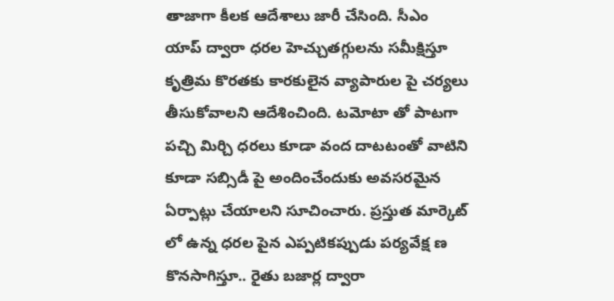తాజాగా కీలక ఆదేశాలు జారీ చేసింది. సీఎం యాప్ ద్వారా ధరల హెచ్చుతగ్గులను సమీక్షిస్తూ కృత్రిమ కొరతకు కారకులైన వ్యాపారుల పై చర్యలు తీసుకోవాలని ఆదేశించింది. టమోటా తో పాటగా పచ్చి మిర్చి ధరలు కూడా వంద దాటటంతో వాటిని కూడా సబ్సిడీ పై అందించేందుకు అవసరమైన ఏర్పాట్లు చేయాలని సూచించారు. ప్రస్తుత మార్కెట్ లో ఉన్న ధరల పైన ఎప్పటికప్పుడు పర్యవేక్ష ణ కొనసాగిస్తూ.. రైతు బజార్ల ద్వారా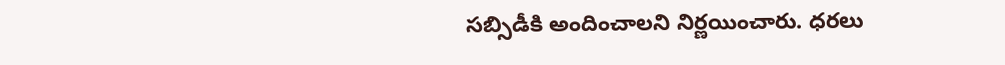సబ్సిడీకి అందించాలని నిర్ణయించారు. ధరలు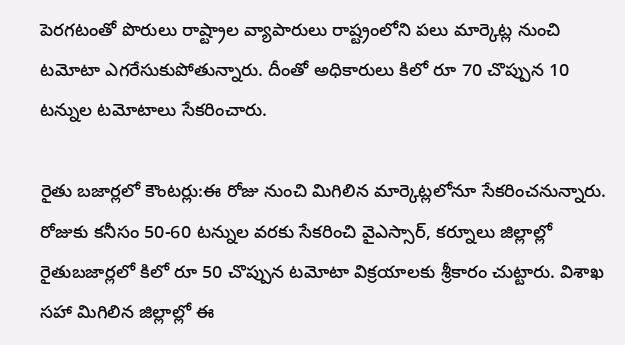పెరగటంతో పొరులు రాష్ట్రాల వ్యాపారులు రాష్ట్రంలోని పలు మార్కెట్ల నుంచి టమోటా ఎగరేసుకుపోతున్నారు. దీంతో అధికారులు కిలో రూ 70 చొప్పున 10 టన్నుల టమోటాలు సేకరించారు.

రైతు బజార్లలో కౌంటర్లు:ఈ రోజు నుంచి మిగిలిన మార్కెట్లలోనూ సేకరించనున్నారు. రోజుకు కనీసం 50-60 టన్నుల వరకు సేకరించి వైఎస్సార్, కర్నూలు జిల్లాల్లో రైతుబజార్లలో కిలో రూ 50 చొప్పున టమోటా విక్రయాలకు శ్రీకారం చుట్టారు. విశాఖ సహా మిగిలిన జిల్లాల్లో ఈ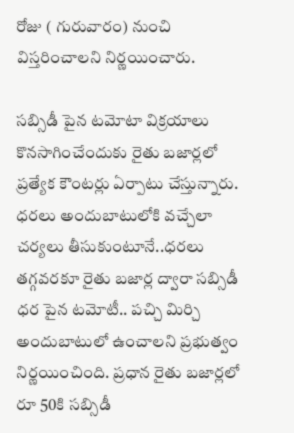రోజు ( గురువారం) నుంచి విస్తరించాలని నిర్ణయించారు.

సబ్సిడీ పైన టమోటా విక్రయాలు కొనసాగించేందుకు రైతు బజార్లలో ప్రత్యేక కౌంటర్లు ఏర్పాటు చేస్తున్నారు. ధరలు అందుబాటులోకి వచ్చేలా చర్యలు తీసుకుంటూనే..ధరలు తగ్గవరకూ రైతు బజార్ల ద్వారా సబ్సిడీ ధర పైన టమోటీ.. పచ్చి మిర్చి అందుబాటులో ఉంచాలని ప్రభుత్వం నిర్ణయించింది. ప్రధాన రైతు బజార్లలో రూ 50కి సబ్సిడీ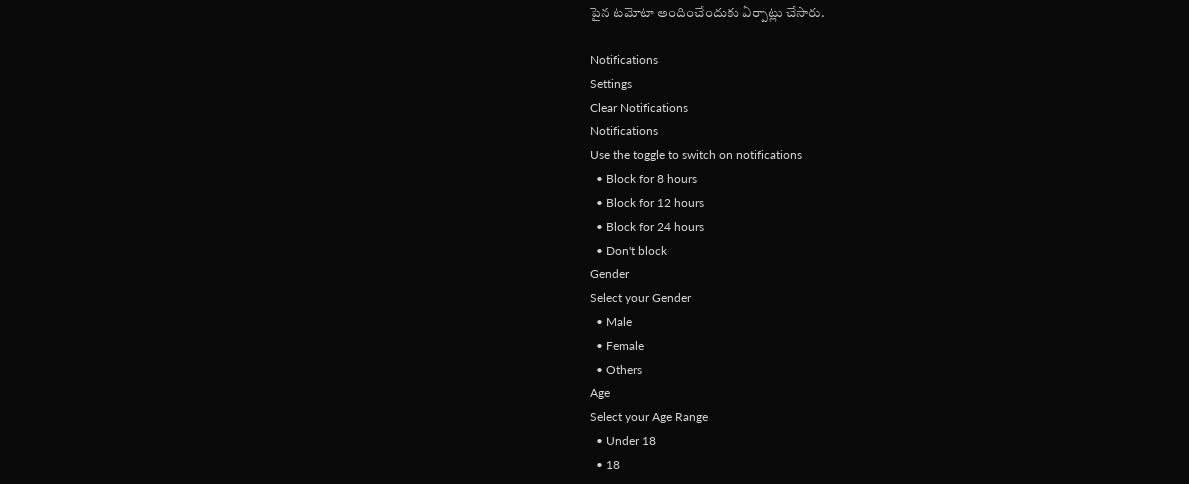పైన టమోటా అందించేందుకు ఏర్పాట్లు చేసారు.

Notifications
Settings
Clear Notifications
Notifications
Use the toggle to switch on notifications
  • Block for 8 hours
  • Block for 12 hours
  • Block for 24 hours
  • Don't block
Gender
Select your Gender
  • Male
  • Female
  • Others
Age
Select your Age Range
  • Under 18
  • 18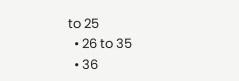to 25
  • 26 to 35
  • 36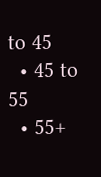to 45
  • 45 to 55
  • 55+